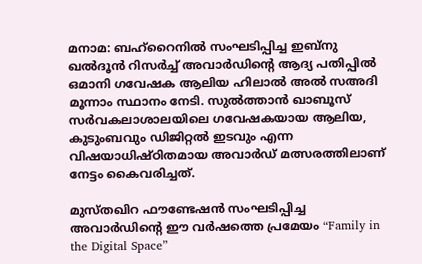മനാമ: ബഹ്റൈനിൽ സംഘടിപ്പിച്ച ഇബ്നു ഖൽദൂൻ റിസർച്ച് അവാർഡിന്റെ ആദ്യ പതിപ്പിൽ ഒമാനി ഗവേഷക ആലിയ ഹിലാൽ അൽ സഅദി മൂന്നാം സ്ഥാനം നേടി. സുൽത്താൻ ഖാബൂസ് സർവകലാശാലയിലെ ഗവേഷകയായ ആലിയ, കുടുംബവും ഡിജിറ്റൽ ഇടവും എന്ന വിഷയാധിഷ്ഠിതമായ അവാർഡ് മത്സരത്തിലാണ് നേട്ടം കൈവരിച്ചത്.

മുസ്തഖിറ ഫൗണ്ടേഷൻ സംഘടിപ്പിച്ച അവാർഡിന്റെ ഈ വർഷത്തെ പ്രമേയം “Family in the Digital Space”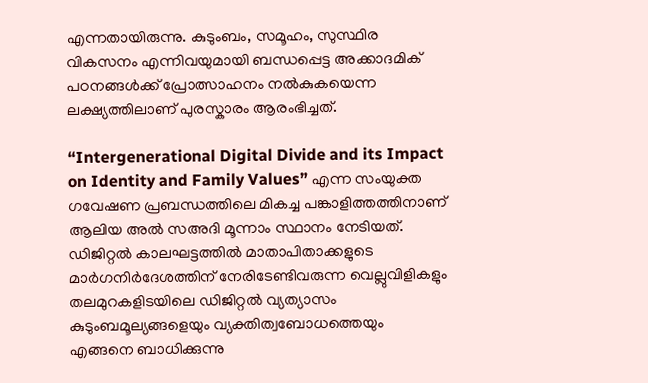എന്നതായിരുന്നു. കുടുംബം, സമൂഹം, സുസ്ഥിര വികസനം എന്നിവയുമായി ബന്ധപ്പെട്ട അക്കാദമിക് പഠനങ്ങൾക്ക് പ്രോത്സാഹനം നൽകുകയെന്ന ലക്ഷ്യത്തിലാണ് പുരസ്കാരം ആരംഭിച്ചത്.

“Intergenerational Digital Divide and its Impact on Identity and Family Values” എന്ന സംയുക്ത ഗവേഷണ പ്രബന്ധത്തിലെ മികച്ച പങ്കാളിത്തത്തിനാണ് ആലിയ അൽ സഅദി മൂന്നാം സ്ഥാനം നേടിയത്. ഡിജിറ്റൽ കാലഘട്ടത്തിൽ മാതാപിതാക്കളുടെ മാർഗനിർദേശത്തിന് നേരിടേണ്ടിവരുന്ന വെല്ലുവിളികളും തലമുറകളിടയിലെ ഡിജിറ്റൽ വ്യത്യാസം കുടുംബമൂല്യങ്ങളെയും വ്യക്തിത്വബോധത്തെയും എങ്ങനെ ബാധിക്കുന്നു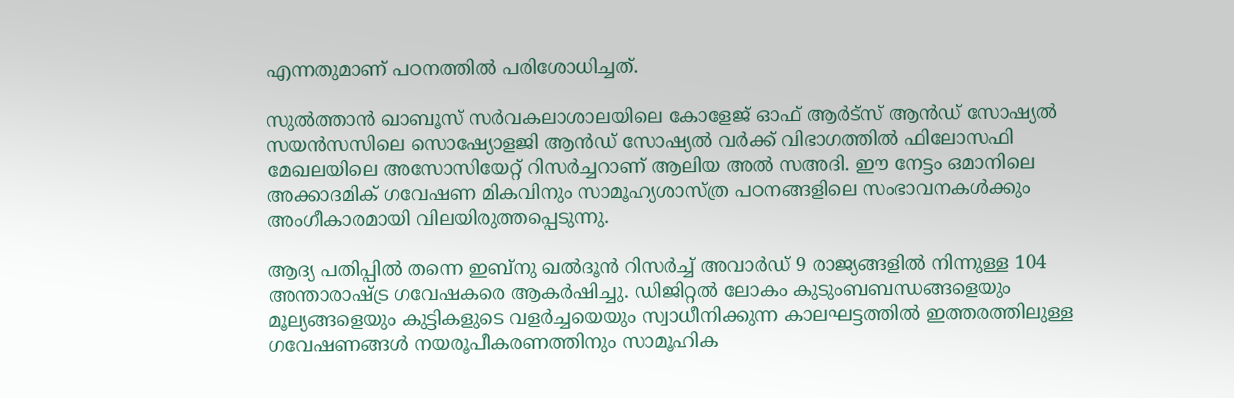എന്നതുമാണ് പഠനത്തിൽ പരിശോധിച്ചത്.

സുൽത്താൻ ഖാബൂസ് സർവകലാശാലയിലെ കോളേജ് ഓഫ് ആർട്സ് ആൻഡ് സോഷ്യൽ സയൻസസിലെ സൊഷ്യോളജി ആൻഡ് സോഷ്യൽ വർക്ക് വിഭാഗത്തിൽ ഫിലോസഫി മേഖലയിലെ അസോസിയേറ്റ് റിസർച്ചറാണ് ആലിയ അൽ സഅദി. ഈ നേട്ടം ഒമാനിലെ അക്കാദമിക് ഗവേഷണ മികവിനും സാമൂഹ്യശാസ്ത്ര പഠനങ്ങളിലെ സംഭാവനകൾക്കും അംഗീകാരമായി വിലയിരുത്തപ്പെടുന്നു.

ആദ്യ പതിപ്പിൽ തന്നെ ഇബ്നു ഖൽദൂൻ റിസർച്ച് അവാർഡ് 9 രാജ്യങ്ങളിൽ നിന്നുള്ള 104 അന്താരാഷ്ട്ര ഗവേഷകരെ ആകർഷിച്ചു. ഡിജിറ്റൽ ലോകം കുടുംബബന്ധങ്ങളെയും മൂല്യങ്ങളെയും കുട്ടികളുടെ വളർച്ചയെയും സ്വാധീനിക്കുന്ന കാലഘട്ടത്തിൽ ഇത്തരത്തിലുള്ള ഗവേഷണങ്ങൾ നയരൂപീകരണത്തിനും സാമൂഹിക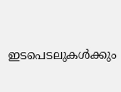ഇടപെടലുകൾക്കും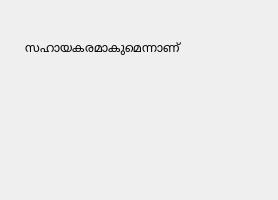സഹായകരമാകുമെന്നാണ്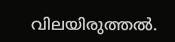വിലയിരുത്തൽ.